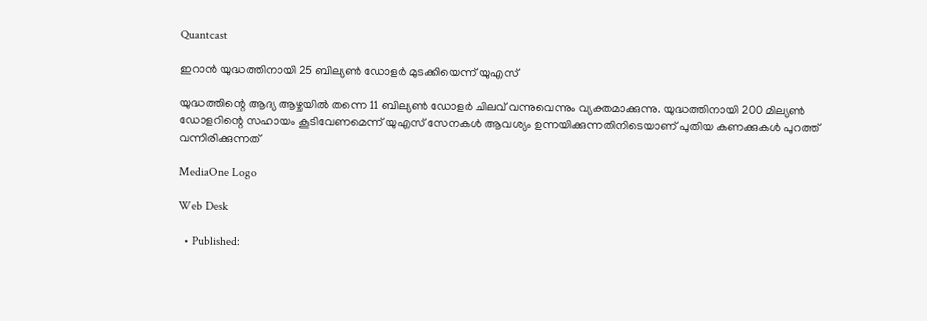Quantcast

ഇറാന്‍ യുദ്ധത്തിനായി 25 ബില്യണ്‍ ഡോളര്‍ മുടക്കിയെന്ന് യുഎസ്

യുദ്ധത്തിന്റെ ആദ്യ ആഴ്ചയില്‍ തന്നെ 11 ബില്യണ്‍ ഡോളര്‍ ചിലവ് വന്നുവെന്നും വ്യക്തമാക്കുന്നു. യുദ്ധത്തിനായി 200 മില്യണ്‍ ഡോളറിന്റെ സഹായം കൂടിവേണമെന്ന് യുഎസ് സേനകള്‍ ആവശ്യം ഉന്നയിക്കുന്നതിനിടെയാണ് പുതിയ കണക്കുകള്‍ പുറത്ത് വന്നിരിക്കുന്നത്

MediaOne Logo

Web Desk

  • Published: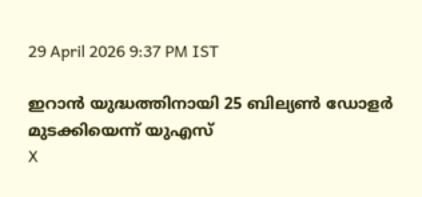29 April 2026 9:37 PM IST

ഇറാന്‍ യുദ്ധത്തിനായി 25 ബില്യണ്‍ ഡോളര്‍ മുടക്കിയെന്ന് യുഎസ്
X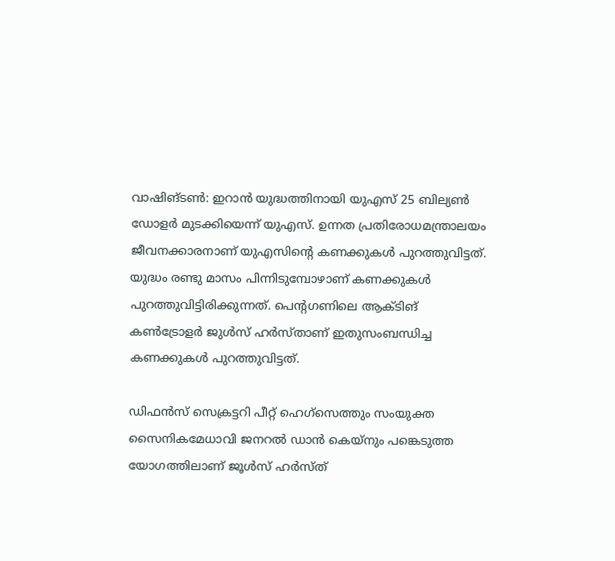വാഷിങ്ടണ്‍: ഇറാന്‍ യുദ്ധത്തിനായി യുഎസ് 25 ബില്യണ്‍ ഡോളര്‍ മുടക്കിയെന്ന് യുഎസ്. ഉന്നത പ്രതിരോധമന്ത്രാലയം ജീവനക്കാരനാണ് യുഎസിന്റെ കണക്കുകള്‍ പുറത്തുവിട്ടത്. യുദ്ധം രണ്ടു മാസം പിന്നിടുമ്പോഴാണ് കണക്കുകള്‍ പുറത്തുവിട്ടിരിക്കുന്നത്. പെന്റഗണിലെ ആക്ടിങ് കണ്‍ട്രോളര്‍ ജുള്‍സ് ഹര്‍സ്താണ് ഇതുസംബന്ധിച്ച കണക്കുകള്‍ പുറത്തുവിട്ടത്.

ഡിഫന്‍സ് സെക്രട്ടറി പീറ്റ് ഹെഗ്‌സെത്തും സംയുക്ത സൈനികമേധാവി ജനറല്‍ ഡാന്‍ കെയ്‌നും പങ്കെടുത്ത യോഗത്തിലാണ് ജൂള്‍സ് ഹര്‍സ്ത്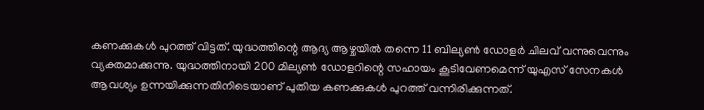കണക്കുകള്‍ പുറത്ത് വിട്ടത്. യുദ്ധത്തിന്റെ ആദ്യ ആഴ്ചയില്‍ തന്നെ 11 ബില്യണ്‍ ഡോളര്‍ ചിലവ് വന്നുവെന്നും വ്യക്തമാക്കുന്നു. യുദ്ധത്തിനായി 200 മില്യണ്‍ ഡോളറിന്റെ സഹായം കൂടിവേണമെന്ന് യുഎസ് സേനകള്‍ ആവശ്യം ഉന്നയിക്കുന്നതിനിടെയാണ് പുതിയ കണക്കുകള്‍ പുറത്ത് വന്നിരിക്കുന്നത്.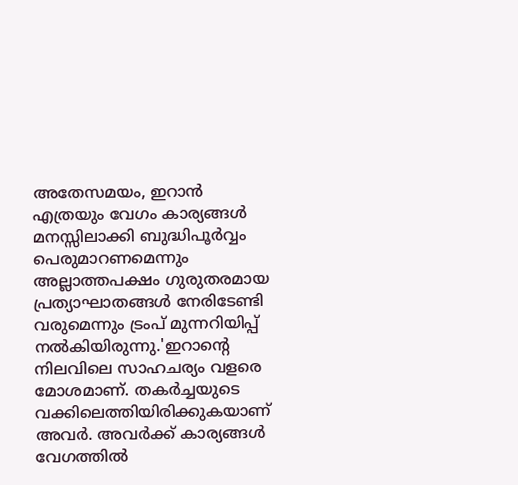അതേസമയം, ഇറാന്‍ എത്രയും വേഗം കാര്യങ്ങള്‍ മനസ്സിലാക്കി ബുദ്ധിപൂര്‍വ്വം പെരുമാറണമെന്നും അല്ലാത്തപക്ഷം ഗുരുതരമായ പ്രത്യാഘാതങ്ങള്‍ നേരിടേണ്ടി വരുമെന്നും ട്രംപ് മുന്നറിയിപ്പ് നല്‍കിയിരുന്നു.'ഇറാന്റെ നിലവിലെ സാഹചര്യം വളരെ മോശമാണ്. തകര്‍ച്ചയുടെ വക്കിലെത്തിയിരിക്കുകയാണ് അവര്‍. അവര്‍ക്ക് കാര്യങ്ങള്‍ വേഗത്തില്‍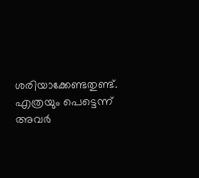ശരിയാക്കേണ്ടതുണ്ട്. എത്രയും പെട്ടെന്ന് അവര്‍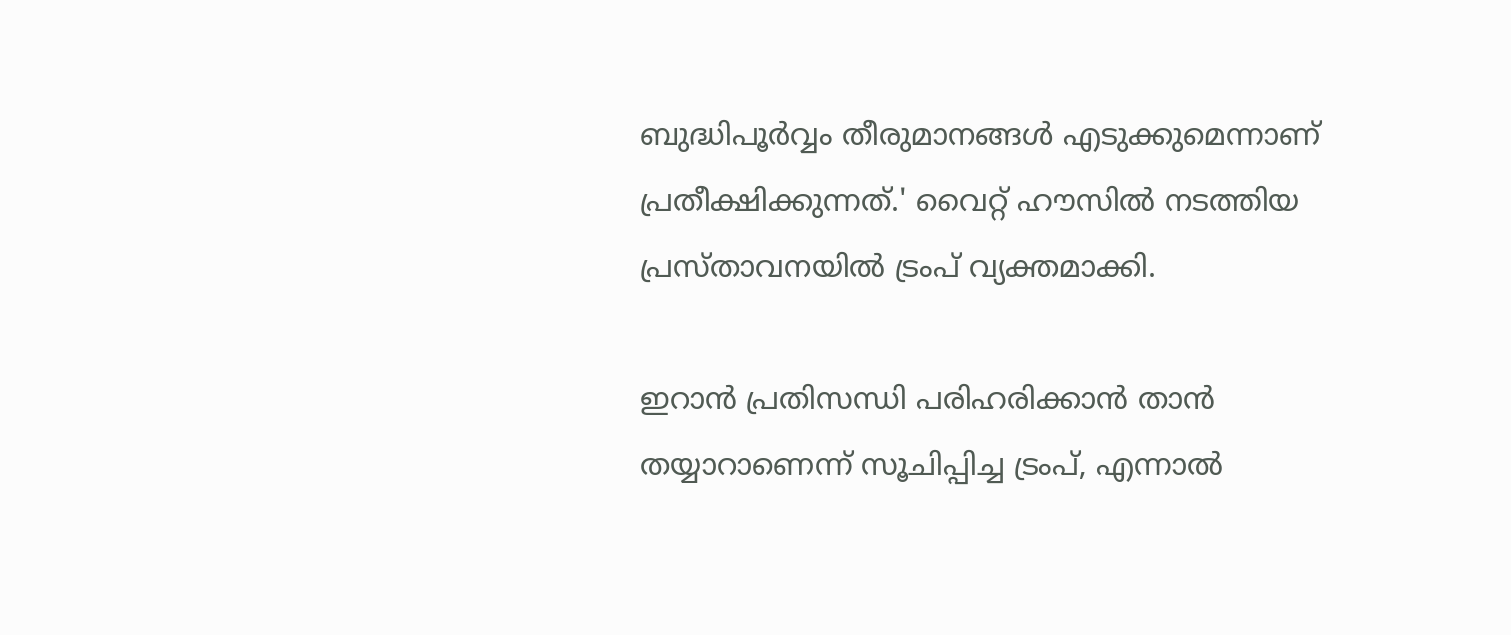ബുദ്ധിപൂര്‍വ്വം തീരുമാനങ്ങള്‍ എടുക്കുമെന്നാണ് പ്രതീക്ഷിക്കുന്നത്.' വൈറ്റ് ഹൗസില്‍ നടത്തിയ പ്രസ്താവനയില്‍ ട്രംപ് വ്യക്തമാക്കി.

ഇറാന്‍ പ്രതിസന്ധി പരിഹരിക്കാന്‍ താന്‍ തയ്യാറാണെന്ന് സൂചിപ്പിച്ച ട്രംപ്, എന്നാല്‍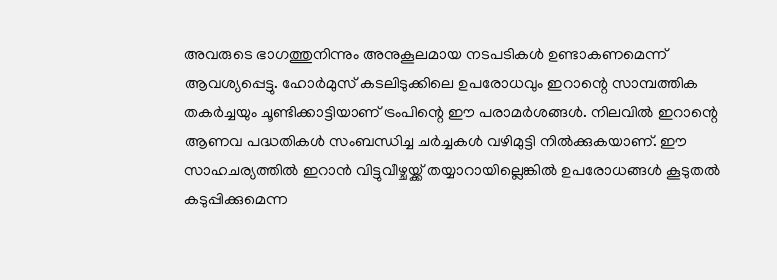അവരുടെ ഭാഗത്തുനിന്നും അനുകൂലമായ നടപടികള്‍ ഉണ്ടാകണമെന്ന് ആവശ്യപ്പെട്ടു. ഹോര്‍മുസ് കടലിടുക്കിലെ ഉപരോധവും ഇറാന്റെ സാമ്പത്തിക തകര്‍ച്ചയും ചൂണ്ടിക്കാട്ടിയാണ് ട്രംപിന്റെ ഈ പരാമര്‍ശങ്ങള്‍. നിലവില്‍ ഇറാന്റെ ആണവ പദ്ധതികള്‍ സംബന്ധിച്ച ചര്‍ച്ചകള്‍ വഴിമുട്ടി നില്‍ക്കുകയാണ്. ഈ സാഹചര്യത്തില്‍ ഇറാന്‍ വിട്ടുവീഴ്ചയ്ക്ക് തയ്യാറായില്ലെങ്കില്‍ ഉപരോധങ്ങള്‍ കൂടുതല്‍ കടുപ്പിക്കുമെന്ന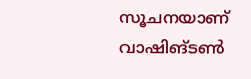സൂചനയാണ് വാഷിങ്ടണ്‍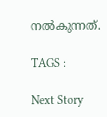നല്‍കുന്നത്.

TAGS :

Next Story